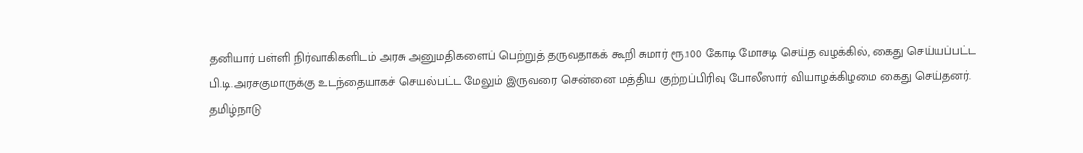தனியார் பள்ளி நிர்வாகிகளிடம் அரசு அனுமதிகளைப் பெற்றுத் தருவதாகக் கூறி சுமார் ரூ.100 கோடி மோசடி செய்த வழக்கில், கைது செய்யப்பட்ட பி.டி.அரசகுமாருக்கு உடந்தையாகச் செயல்பட்ட மேலும் இருவரை சென்னை மத்திய குற்றப்பிரிவு போலீஸார் வியாழக்கிழமை கைது செய்தனர்.
தமிழ்நாடு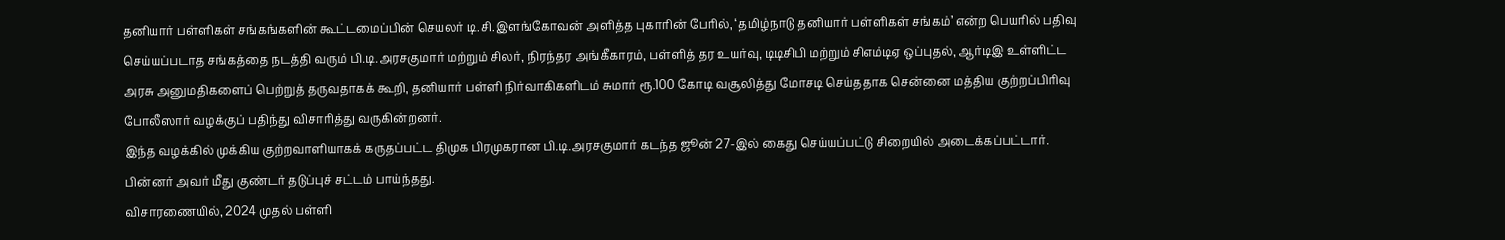தனியார் பள்ளிகள் சங்கங்களின் கூட்டமைப்பின் செயலர் டி.சி.இளங்கோவன் அளித்த புகாரின் பேரில், ‘தமிழ்நாடு தனியார் பள்ளிகள் சங்கம்’ என்ற பெயரில் பதிவு செய்யப்படாத சங்கத்தை நடத்தி வரும் பி.டி.அரசகுமார் மற்றும் சிலர், நிரந்தர அங்கீகாரம், பள்ளித் தர உயர்வு, டிடிசிபி மற்றும் சிஎம்டிஏ ஒப்புதல், ஆர்டிஇ உள்ளிட்ட அரசு அனுமதிகளைப் பெற்றுத் தருவதாகக் கூறி, தனியார் பள்ளி நிர்வாகிகளிடம் சுமார் ரூ.100 கோடி வசூலித்து மோசடி செய்ததாக சென்னை மத்திய குற்றப்பிரிவு போலீஸார் வழக்குப் பதிந்து விசாரித்து வருகின்றனர்.
இந்த வழக்கில் முக்கிய குற்றவாளியாகக் கருதப்பட்ட திமுக பிரமுகரான பி.டி.அரசகுமார் கடந்த ஜூன் 27-இல் கைது செய்யப்பட்டு சிறையில் அடைக்கப்பட்டார். பின்னர் அவர் மீது குண்டர் தடுப்புச் சட்டம் பாய்ந்தது.
விசாரணையில், 2024 முதல் பள்ளி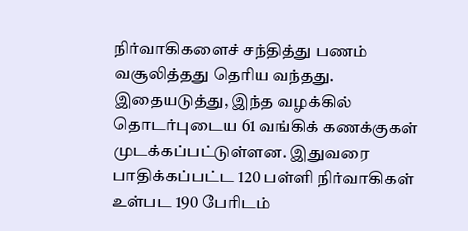நிர்வாகிகளைச் சந்தித்து பணம் வசூலித்தது தெரிய வந்தது. இதையடுத்து, இந்த வழக்கில் தொடர்புடைய 61 வங்கிக் கணக்குகள் முடக்கப்பட்டுள்ளன. இதுவரை பாதிக்கப்பட்ட 120 பள்ளி நிர்வாகிகள் உள்பட 190 பேரிடம்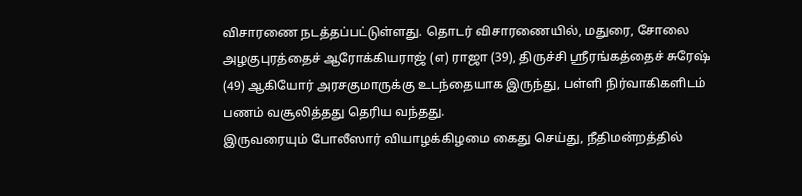விசாரணை நடத்தப்பட்டுள்ளது. தொடர் விசாரணையில், மதுரை, சோலை அழகுபுரத்தைச் ஆரோக்கியராஜ் (எ) ராஜா (39), திருச்சி ஸ்ரீரங்கத்தைச் சுரேஷ் (49) ஆகியோர் அரசகுமாருக்கு உடந்தையாக இருந்து, பள்ளி நிர்வாகிகளிடம் பணம் வசூலித்தது தெரிய வந்தது.
இருவரையும் போலீஸார் வியாழக்கிழமை கைது செய்து, நீதிமன்றத்தில்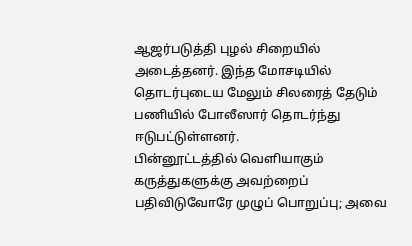ஆஜர்படுத்தி புழல் சிறையில் அடைத்தனர். இந்த மோசடியில் தொடர்புடைய மேலும் சிலரைத் தேடும் பணியில் போலீஸார் தொடர்ந்து ஈடுபட்டுள்ளனர்.
பின்னூட்டத்தில் வெளியாகும் கருத்துகளுக்கு அவற்றைப் பதிவிடுவோரே முழுப் பொறுப்பு; அவை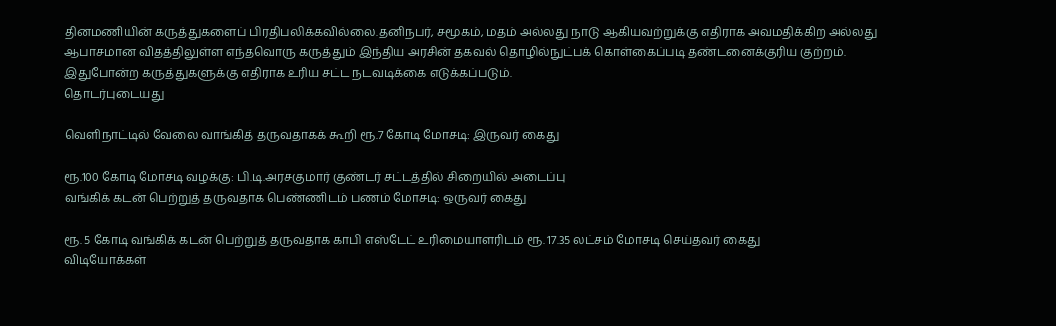தினமணியின் கருத்துகளைப் பிரதிபலிக்கவில்லை.தனிநபர், சமூகம், மதம் அல்லது நாடு ஆகியவற்றுக்கு எதிராக அவமதிக்கிற அல்லது ஆபாசமான விதத்திலுள்ள எந்தவொரு கருத்தும் இந்திய அரசின் தகவல் தொழில்நுட்பக் கொள்கைப்படி தண்டனைக்குரிய குற்றம். இதுபோன்ற கருத்துகளுக்கு எதிராக உரிய சட்ட நடவடிக்கை எடுக்கப்படும்.
தொடர்புடையது

வெளிநாட்டில் வேலை வாங்கித் தருவதாகக் கூறி ரூ.7 கோடி மோசடி: இருவர் கைது

ரூ.100 கோடி மோசடி வழக்கு: பி.டி.அரசகுமார் குண்டர் சட்டத்தில் சிறையில் அடைப்பு
வங்கிக் கடன் பெற்றுத் தருவதாக பெண்ணிடம் பணம் மோசடி: ஒருவர் கைது

ரூ. 5 கோடி வங்கிக் கடன் பெற்றுத் தருவதாக காபி எஸ்டேட் உரிமையாளரிடம் ரூ. 17.35 லட்சம் மோசடி செய்தவர் கைது
விடியோக்கள்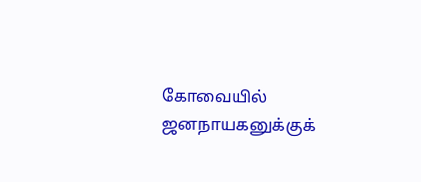கோவையில் ஜனநாயகனுக்குக்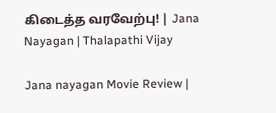கிடைத்த வரவேற்பு! | Jana Nayagan | Thalapathi Vijay

Jana nayagan Movie Review |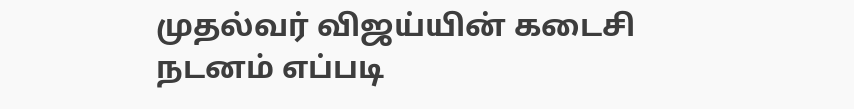முதல்வர் விஜய்யின் கடைசி நடனம் எப்படி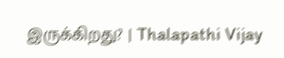இருக்கிறது? | Thalapathi Vijay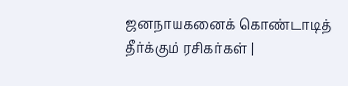ஜனநாயகனைக் கொண்டாடித் தீர்க்கும் ரசிகர்கள் |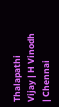Thalapathi Vijay | H Vinodh | Chennai